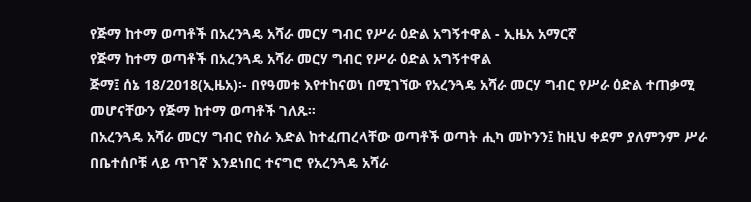የጅማ ከተማ ወጣቶች በአረንጓዴ አሻራ መርሃ ግብር የሥራ ዕድል አግኝተዋል - ኢዜአ አማርኛ
የጅማ ከተማ ወጣቶች በአረንጓዴ አሻራ መርሃ ግብር የሥራ ዕድል አግኝተዋል
ጅማ፤ ሰኔ 18/2018(ኢዜአ)፡- በየዓመቱ እየተከናወነ በሚገኘው የአረንጓዴ አሻራ መርሃ ግብር የሥራ ዕድል ተጠቃሚ መሆናቸውን የጅማ ከተማ ወጣቶች ገለጹ።
በአረንጓዴ አሻራ መርሃ ግብር የስራ እድል ከተፈጠረላቸው ወጣቶች ወጣት ሒካ መኮንን፤ ከዚህ ቀደም ያለምንም ሥራ በቤተሰቦቹ ላይ ጥገኛ እንደነበር ተናግሮ የአረንጓዴ አሻራ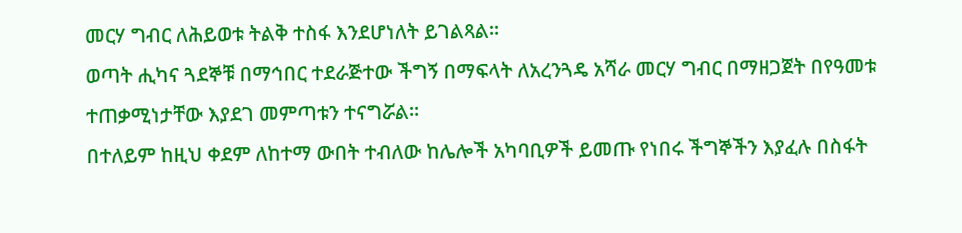መርሃ ግብር ለሕይወቱ ትልቅ ተስፋ እንደሆነለት ይገልጻል።
ወጣት ሒካና ጓደኞቹ በማኅበር ተደራጅተው ችግኝ በማፍላት ለአረንጓዴ አሻራ መርሃ ግብር በማዘጋጀት በየዓመቱ ተጠቃሚነታቸው እያደገ መምጣቱን ተናግሯል።
በተለይም ከዚህ ቀደም ለከተማ ውበት ተብለው ከሌሎች አካባቢዎች ይመጡ የነበሩ ችግኞችን እያፈሉ በስፋት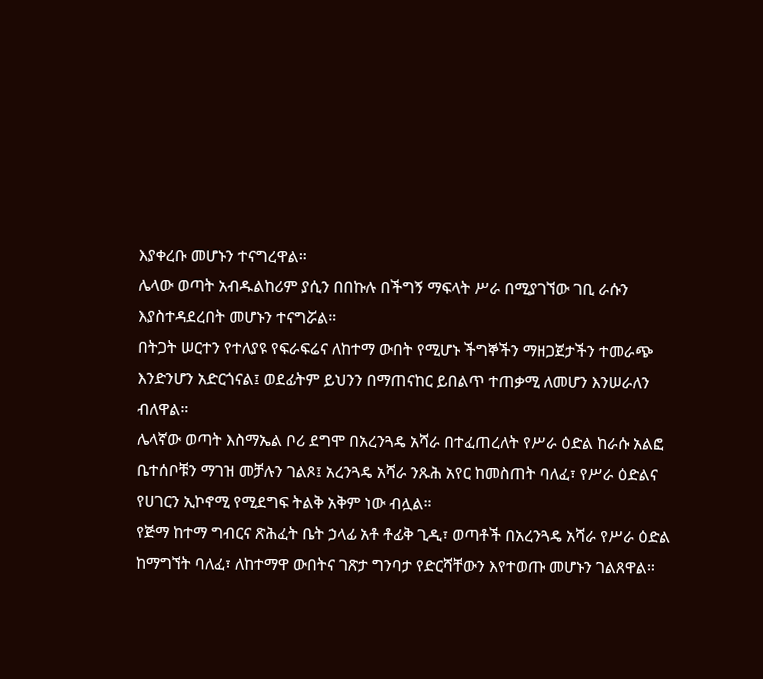እያቀረቡ መሆኑን ተናግረዋል።
ሌላው ወጣት አብዱልከሪም ያሲን በበኩሉ በችግኝ ማፍላት ሥራ በሚያገኘው ገቢ ራሱን እያስተዳደረበት መሆኑን ተናግሯል።
በትጋት ሠርተን የተለያዩ የፍራፍሬና ለከተማ ውበት የሚሆኑ ችግኞችን ማዘጋጀታችን ተመራጭ እንድንሆን አድርጎናል፤ ወደፊትም ይህንን በማጠናከር ይበልጥ ተጠቃሚ ለመሆን እንሠራለን ብለዋል።
ሌላኛው ወጣት እስማኤል ቦሪ ደግሞ በአረንጓዴ አሻራ በተፈጠረለት የሥራ ዕድል ከራሱ አልፎ ቤተሰቦቹን ማገዝ መቻሉን ገልጾ፤ አረንጓዴ አሻራ ንጹሕ አየር ከመስጠት ባለፈ፣ የሥራ ዕድልና የሀገርን ኢኮኖሚ የሚደግፍ ትልቅ አቅም ነው ብሏል።
የጅማ ከተማ ግብርና ጽሕፈት ቤት ኃላፊ አቶ ቶፊቅ ጊዲ፣ ወጣቶች በአረንጓዴ አሻራ የሥራ ዕድል ከማግኘት ባለፈ፣ ለከተማዋ ውበትና ገጽታ ግንባታ የድርሻቸውን እየተወጡ መሆኑን ገልጸዋል።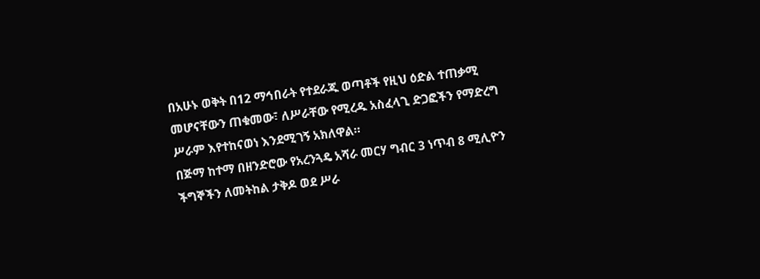በአሁኑ ወቅት በ12 ማኅበራት የተደራጁ ወጣቶች የዚህ ዕድል ተጠቃሚ መሆናቸውን ጠቁመው፣ ለሥራቸው የሚረዱ አስፈላጊ ድጋፎችን የማድረግ ሥራም እየተከናወነ እንደሚገኝ አክለዋል።
በጅማ ከተማ በዘንድሮው የአረንጓዴ አሻራ መርሃ ግብር 3 ነጥብ 8 ሚሊዮን ችግኞችን ለመትከል ታቅዶ ወደ ሥራ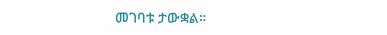መገባቱ ታውቋል።